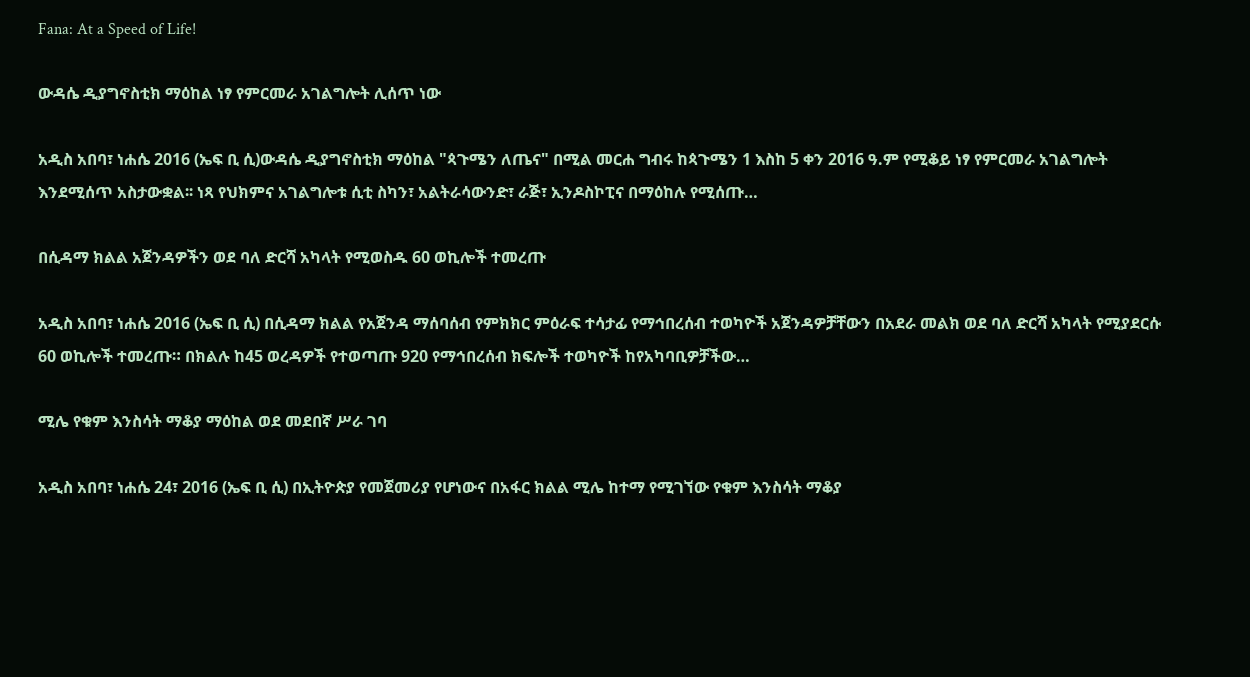Fana: At a Speed of Life!

ውዳሴ ዲያግኖስቲክ ማዕከል ነፃ የምርመራ አገልግሎት ሊሰጥ ነው

አዲስ አበባ፣ ነሐሴ 2016 (ኤፍ ቢ ሲ)ውዳሴ ዲያግኖስቲክ ማዕከል "ጳጉሜን ለጤና" በሚል መርሐ ግብሩ ከጳጉሜን 1 እስከ 5 ቀን 2016 ዓ.ም የሚቆይ ነፃ የምርመራ አገልግሎት እንደሚሰጥ አስታውቋል፡፡ ነጻ የህክምና አገልግሎቱ ሲቲ ስካን፣ አልትራሳውንድ፣ ራጅ፣ ኢንዶስኮፒና በማዕከሉ የሚሰጡ…

በሲዳማ ክልል አጀንዳዎችን ወደ ባለ ድርሻ አካላት የሚወስዱ 60 ወኪሎች ተመረጡ

አዲስ አበባ፣ ነሐሴ 2016 (ኤፍ ቢ ሲ) በሲዳማ ክልል የአጀንዳ ማሰባሰብ የምክክር ምዕራፍ ተሳታፊ የማኅበረሰብ ተወካዮች አጀንዳዎቻቸውን በአደራ መልክ ወደ ባለ ድርሻ አካላት የሚያደርሱ 60 ወኪሎች ተመረጡ። በክልሉ ከ45 ወረዳዎች የተወጣጡ 920 የማኅበረሰብ ክፍሎች ተወካዮች ከየአካባቢዎቻችው…

ሚሌ የቁም እንስሳት ማቆያ ማዕከል ወደ መደበኛ ሥራ ገባ

አዲስ አበባ፣ ነሐሴ 24፣ 2016 (ኤፍ ቢ ሲ) በኢትዮጵያ የመጀመሪያ የሆነውና በአፋር ክልል ሚሌ ከተማ የሚገኘው የቁም እንስሳት ማቆያ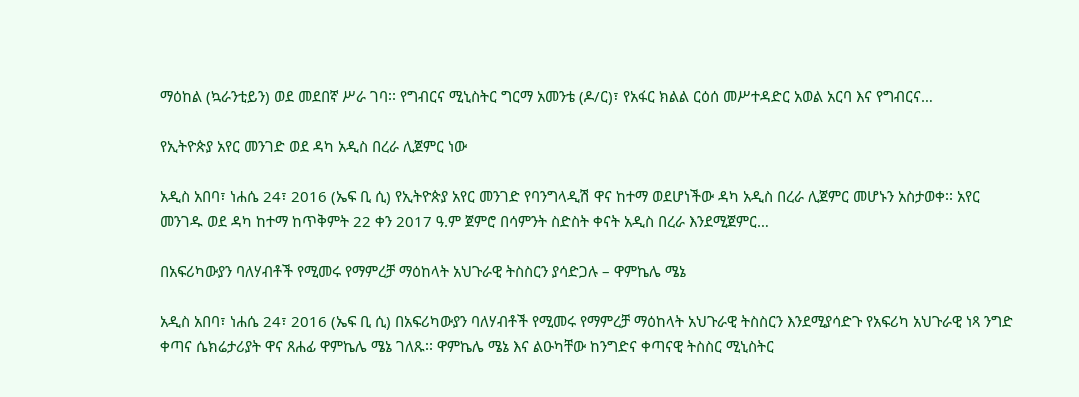ማዕከል (ኳራንቲይን) ወደ መደበኛ ሥራ ገባ፡፡ የግብርና ሚኒስትር ግርማ አመንቴ (ዶ/ር)፣ የአፋር ክልል ርዕሰ መሥተዳድር አወል አርባ እና የግብርና…

የኢትዮጵያ አየር መንገድ ወደ ዳካ አዲስ በረራ ሊጀምር ነው

አዲስ አበባ፣ ነሐሴ 24፣ 2016 (ኤፍ ቢ ሲ) የኢትዮጵያ አየር መንገድ የባንግላዲሽ ዋና ከተማ ወደሆነችው ዳካ አዲስ በረራ ሊጀምር መሆኑን አስታወቀ፡፡ አየር መንገዱ ወደ ዳካ ከተማ ከጥቅምት 22 ቀን 2017 ዓ.ም ጀምሮ በሳምንት ስድስት ቀናት አዲስ በረራ እንደሚጀምር…

በአፍሪካውያን ባለሃብቶች የሚመሩ የማምረቻ ማዕከላት አህጉራዊ ትስስርን ያሳድጋሉ – ዋምኬሌ ሜኔ

አዲስ አበባ፣ ነሐሴ 24፣ 2016 (ኤፍ ቢ ሲ) በአፍሪካውያን ባለሃብቶች የሚመሩ የማምረቻ ማዕከላት አህጉራዊ ትስስርን እንደሚያሳድጉ የአፍሪካ አህጉራዊ ነጻ ንግድ ቀጣና ሴክሬታሪያት ዋና ጸሐፊ ዋምኬሌ ሜኔ ገለጹ፡፡ ዋምኬሌ ሜኔ እና ልዑካቸው ከንግድና ቀጣናዊ ትስስር ሚኒስትር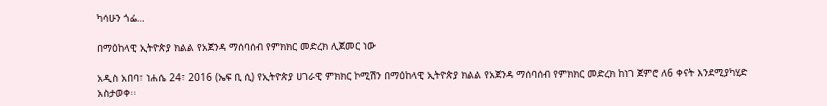ካሳሁን ጎፌ…

በማዕከላዊ ኢትዮጵያ ክልል የአጀንዳ ማሰባሰብ የምክክር መድረክ ሊጀመር ነው

አዲስ አበባ፣ ነሐሴ 24፣ 2016 (ኤፍ ቢ ሲ) የኢትዮጵያ ሀገራዊ ምክክር ኮሚሽን በማዕከላዊ ኢትዮጵያ ክልል የአጀንዳ ማሰባሰብ የምክክር መድረክ ከነገ ጀምሮ ለ6 ቀናት እንደሚያካሂድ አስታወቀ፡፡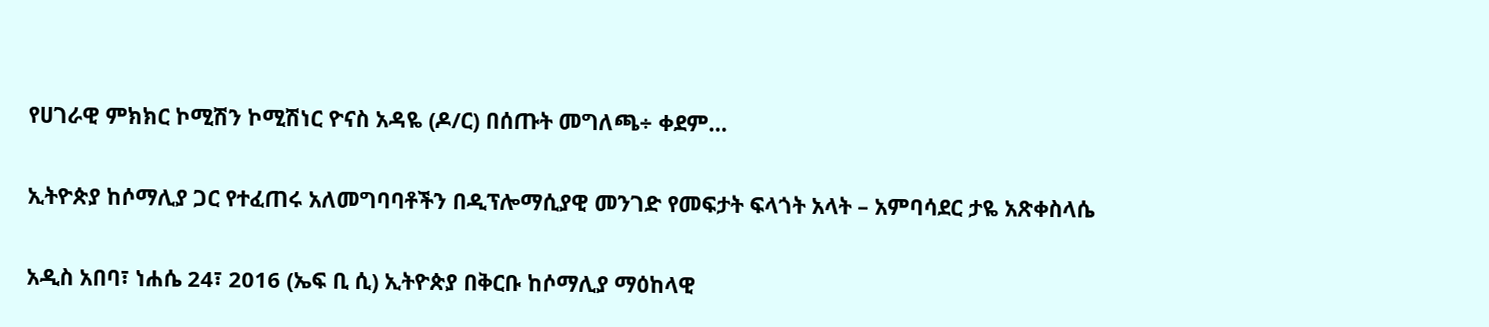የሀገራዊ ምክክር ኮሚሽን ኮሚሽነር ዮናስ አዳዬ (ዶ/ር) በሰጡት መግለጫ÷ ቀደም…

ኢትዮጵያ ከሶማሊያ ጋር የተፈጠሩ አለመግባባቶችን በዲፕሎማሲያዊ መንገድ የመፍታት ፍላጎት አላት – አምባሳደር ታዬ አጽቀስላሴ

አዲስ አበባ፣ ነሐሴ 24፣ 2016 (ኤፍ ቢ ሲ) ኢትዮጵያ በቅርቡ ከሶማሊያ ማዕከላዊ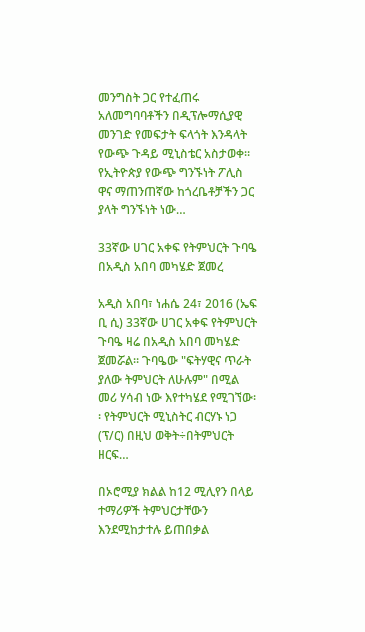መንግስት ጋር የተፈጠሩ አለመግባባቶችን በዲፕሎማሲያዊ መንገድ የመፍታት ፍላጎት እንዳላት የውጭ ጉዳይ ሚኒስቴር አስታወቀ። የኢትዮጵያ የውጭ ግንኙነት ፖሊስ ዋና ማጠንጠኛው ከጎረቤቶቻችን ጋር ያላት ግንኙነት ነው…

33ኛው ሀገር አቀፍ የትምህርት ጉባዔ በአዲስ አበባ መካሄድ ጀመረ

አዲስ አበባ፣ ነሐሴ 24፣ 2016 (ኤፍ ቢ ሲ) 33ኛው ሀገር አቀፍ የትምህርት ጉባዔ ዛሬ በአዲስ አበባ መካሄድ ጀመሯል። ጉባዔው "ፍትሃዊና ጥራት ያለው ትምህርት ለሁሉም" በሚል መሪ ሃሳብ ነው እየተካሄደ የሚገኘው፡፡ የትምህርት ሚኒስትር ብርሃኑ ነጋ (ፕ/ር) በዚህ ወቅት÷በትምህርት ዘርፍ…

በኦሮሚያ ክልል ከ12 ሚሊየን በላይ ተማሪዎች ትምህርታቸውን እንደሚከታተሉ ይጠበቃል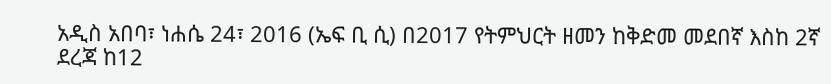አዲስ አበባ፣ ነሐሴ 24፣ 2016 (ኤፍ ቢ ሲ) በ2017 የትምህርት ዘመን ከቅድመ መደበኛ እስከ 2ኛ ደረጃ ከ12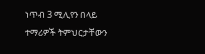ነጥብ 3 ሚሊየን በላይ ተማሪዎች ትምህርታቸውን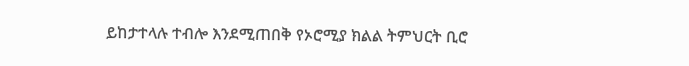ይከታተላሉ ተብሎ እንደሚጠበቅ የኦሮሚያ ክልል ትምህርት ቢሮ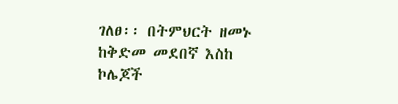ገለፀ፡፡ በትምህርት ዘመኑ ከቅድመ መደበኛ እስከ ኮሌጆች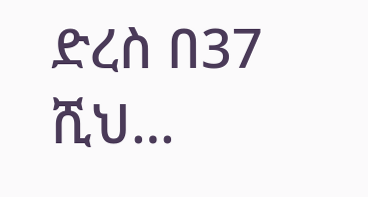ድረስ በ37 ሺህ…